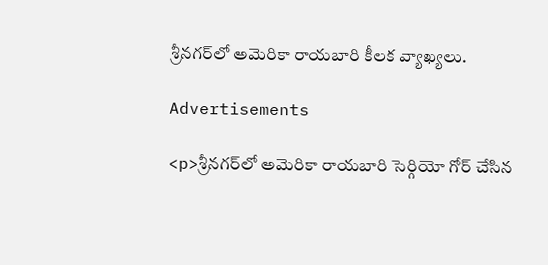శ్రీనగర్‌లో అమెరికా రాయబారి కీలక వ్యాఖ్యలు.

Advertisements

<p>శ్రీనగర్‌లో అమెరికా రాయబారి సెర్గియో గోర్ చేసిన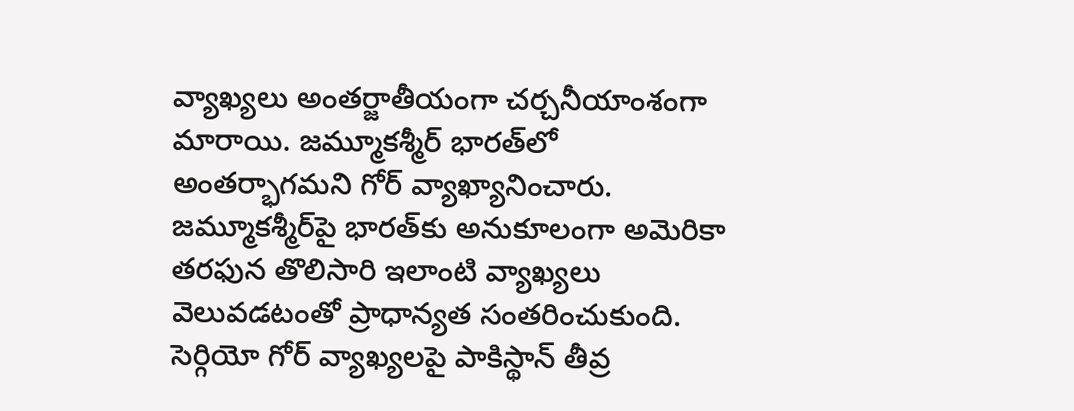వ్యాఖ్యలు అంతర్జాతీయంగా చర్చనీయాంశంగా మారాయి. జమ్మూకశ్మీర్ భారత్‌లో అంతర్భాగమని గోర్ వ్యాఖ్యానించారు. జమ్మూకశ్మీర్‌పై భారత్‌కు అనుకూలంగా అమెరికా తరఫున తొలిసారి ఇలాంటి వ్యాఖ్యలు వెలువడటంతో ప్రాధాన్యత సంతరించుకుంది. సెర్గియో గోర్ వ్యాఖ్యలపై పాకిస్థాన్ తీవ్ర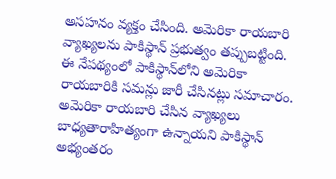అసహనం వ్యక్తం చేసింది. అమెరికా రాయబారి వ్యాఖ్యలను పాకిస్థాన్ ప్రభుత్వం తప్పుబట్టింది. ఈ నేపథ్యంలో పాకిస్థాన్‌లోని అమెరికా రాయబారికి సమన్లు జారీ చేసినట్లు సమాచారం. అమెరికా రాయబారి చేసిన వ్యాఖ్యలు బాధ్యతారాహిత్యంగా ఉన్నాయని పాకిస్థాన్ అభ్యంతరం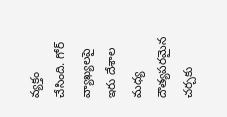వ్యక్తం చేసింది. గోర్ వ్యాఖ్యలపై ఇరు దేశాల మధ్య దౌత్యపరమైన చర్చకు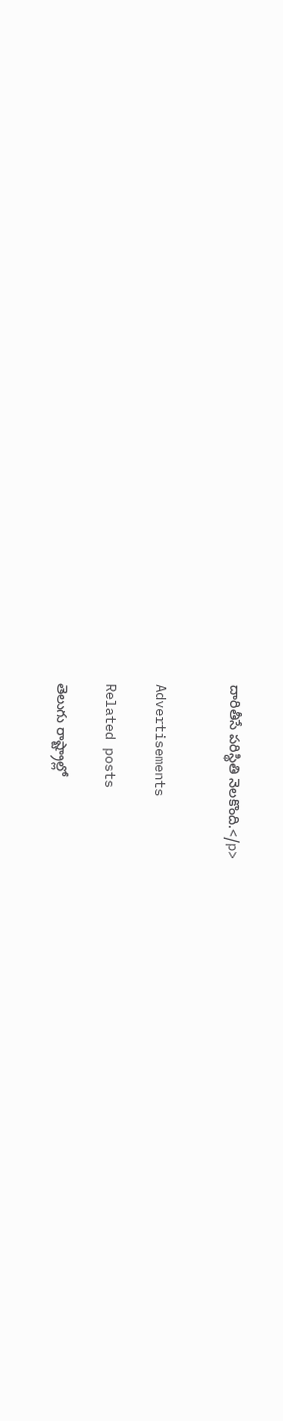దారితీసే పరిస్థితి నెలకొంది.</p>


Advertisements

Related posts

తెలుగు రాష్ట్రాల్లో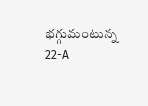భగ్గుమంటున్న 22-A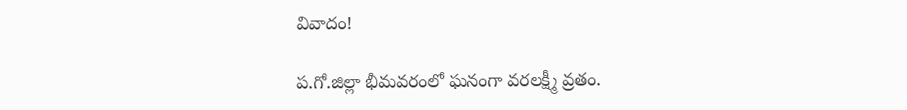వివాదం!

ప.గో.జిల్లా భీమవరంలో ఘనంగా వరలక్ష్మీ వ్రతం.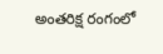అంతరిక్ష రంగంలో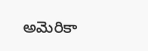అమెరికా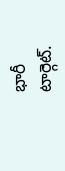భారీ టార్గెట్.